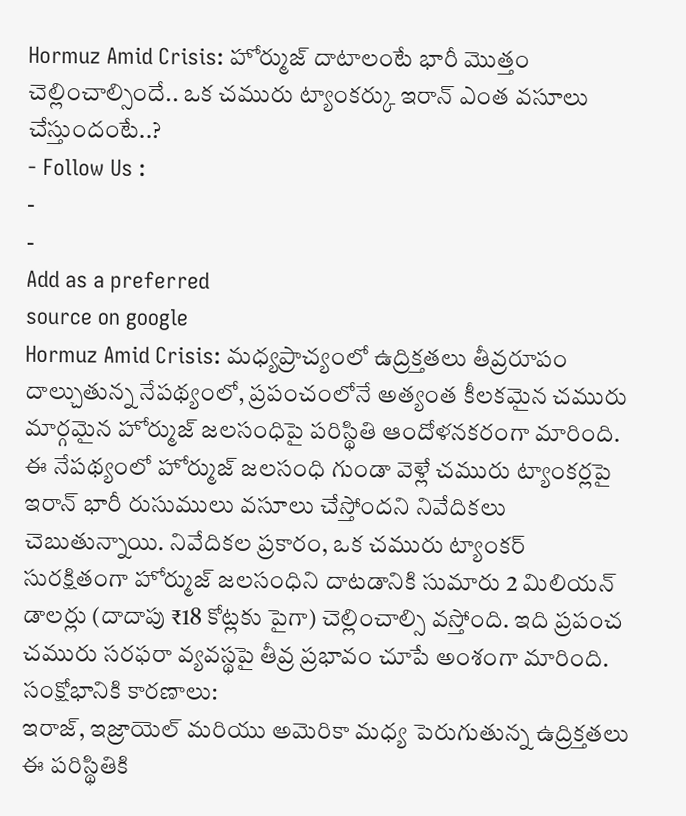Hormuz Amid Crisis: హోర్ముజ్ దాటాలంటే భారీ మొత్తం చెల్లించాల్సిందే.. ఒక చమురు ట్యాంకర్కు ఇరాన్ ఎంత వసూలు చేస్తుందంటే..?
- Follow Us :
-
-
Add as a preferred
source on google
Hormuz Amid Crisis: మధ్యప్రాచ్యంలో ఉద్రిక్తతలు తీవ్రరూపం దాల్చుతున్న నేపథ్యంలో, ప్రపంచంలోనే అత్యంత కీలకమైన చమురు మార్గమైన హోర్ముజ్ జలసంధిపై పరిస్థితి ఆందోళనకరంగా మారింది. ఈ నేపథ్యంలో హోర్ముజ్ జలసంధి గుండా వెళ్లే చమురు ట్యాంకర్లపై ఇరాన్ భారీ రుసుములు వసూలు చేస్తోందని నివేదికలు చెబుతున్నాయి. నివేదికల ప్రకారం, ఒక చమురు ట్యాంకర్ సురక్షితంగా హోర్ముజ్ జలసంధిని దాటడానికి సుమారు 2 మిలియన్ డాలర్లు (దాదాపు ₹18 కోట్లకు పైగా) చెల్లించాల్సి వస్తోంది. ఇది ప్రపంచ చమురు సరఫరా వ్యవస్థపై తీవ్ర ప్రభావం చూపే అంశంగా మారింది.
సంక్షోభానికి కారణాలు:
ఇరాజ్, ఇజ్రాయెల్ మరియు అమెరికా మధ్య పెరుగుతున్న ఉద్రిక్తతలు ఈ పరిస్థితికి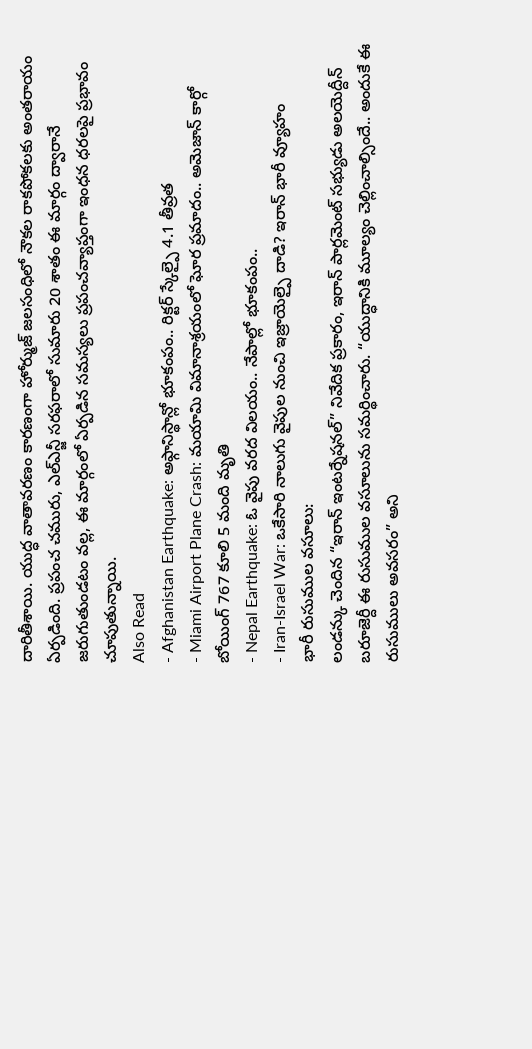దారితీశాయి. యుద్ధ వాతావరణం కారణంగా హోర్ముజ్ జలసంధిలో నౌకల రాకపోకలకు అంతరాయం ఏర్పడింది. ప్రపంచ చమురు, ఎల్ఎన్జీ సరఫరాలో సుమారు 20 శాతం ఈ మార్గం ద్వారానే జరుగుతుండటం వల్ల, ఈ మార్గంలో ఏర్పడిన సమస్యలు ప్రపంచవ్యాప్తంగా ఇంధన ధరలపై ప్రభావం చూపుతున్నాయి.
Also Read
- Afghanistan Earthquake: అఫ్గానిస్థాన్లో భూకంపం.. రిక్టర్ స్కేల్పై 4.1 తీవ్రత
- Miami Airport Plane Crash: మయామి విమానాశ్రయంలో ఘోర ప్రమాదం.. అమెజాన్ కార్గో బోయింగ్ 767 కూలి 5 మంది మృతి
- Nepal Earthquake: ఓ వైపు వరద విలయం.. నేపాల్లో భూకంపం..
- Iran-Israel War: ఒకేసారి నాలుగు వైపుల నుంచి ఇజ్రాయెల్పై దాడి? ఇరాన్ భారీ వ్యూహం
భారీ రుసుముల వసూలు:
లండన్కు చెందిన “ఇరాన్ ఇంటర్నేషనల్” నివేదిక ప్రకారం, ఇరాన్ పార్లమెంట్ సభ్యుడు అలయెద్దీన్ బరూజెర్దీ ఈ రుసుముల వసూలును సమర్థించారు. “యుద్ధానికి మూల్యం చెల్లించాల్సిందే.. అందుకే ఈ రుసుములు అవసరం” అని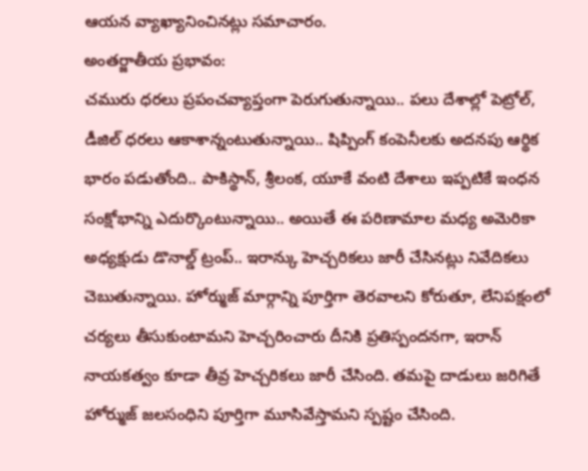ఆయన వ్యాఖ్యానించినట్లు సమాచారం.
అంతర్జాతీయ ప్రభావం:
చమురు ధరలు ప్రపంచవ్యాప్తంగా పెరుగుతున్నాయి.. పలు దేశాల్లో పెట్రోల్, డీజిల్ ధరలు ఆకాశాన్నంటుతున్నాయి.. షిప్పింగ్ కంపెనీలకు అదనపు ఆర్థిక భారం పడుతోంది.. పాకిస్థాన్, శ్రీలంక, యూకే వంటి దేశాలు ఇప్పటికే ఇంధన సంక్షోభాన్ని ఎదుర్కొంటున్నాయి.. అయితే ఈ పరిణామాల మధ్య అమెరికా అధ్యక్షుడు డొనాల్డ్ ట్రంప్.. ఇరాన్కు హెచ్చరికలు జారీ చేసినట్లు నివేదికలు చెబుతున్నాయి. హోర్ముజ్ మార్గాన్ని పూర్తిగా తెరవాలని కోరుతూ, లేనిపక్షంలో చర్యలు తీసుకుంటామని హెచ్చరించారు దీనికి ప్రతిస్పందనగా, ఇరాన్ నాయకత్వం కూడా తీవ్ర హెచ్చరికలు జారీ చేసింది. తమపై దాడులు జరిగితే హోర్ముజ్ జలసంధిని పూర్తిగా మూసివేస్తామని స్పష్టం చేసింది.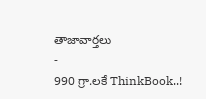తాజావార్తలు
-
990 గ్రా.లకే ThinkBook..!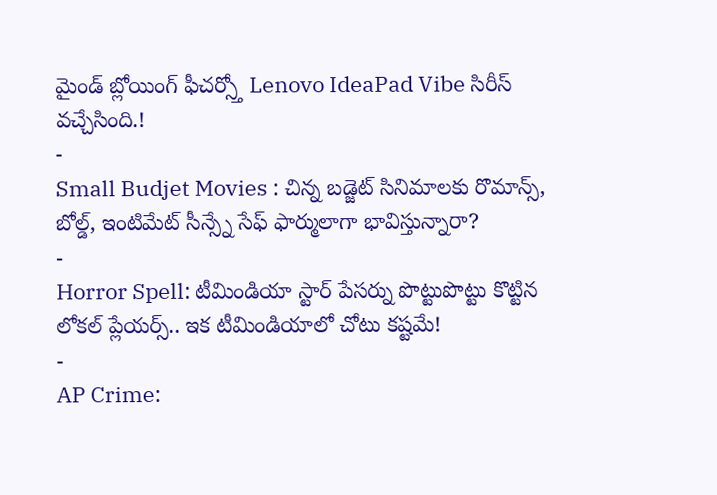మైండ్ బ్లోయింగ్ ఫీచర్స్తో Lenovo IdeaPad Vibe సిరీస్ వచ్చేసింది.!
-
Small Budjet Movies : చిన్న బడ్జెట్ సినిమాలకు రొమాన్స్, బోల్డ్, ఇంటిమేట్ సీన్స్నే సేఫ్ ఫార్ములాగా భావిస్తున్నారా?
-
Horror Spell: టీమిండియా స్టార్ పేసర్ను పొట్టుపొట్టు కొట్టిన లోకల్ ప్లేయర్స్.. ఇక టీమిండియాలో చోటు కష్టమే!
-
AP Crime: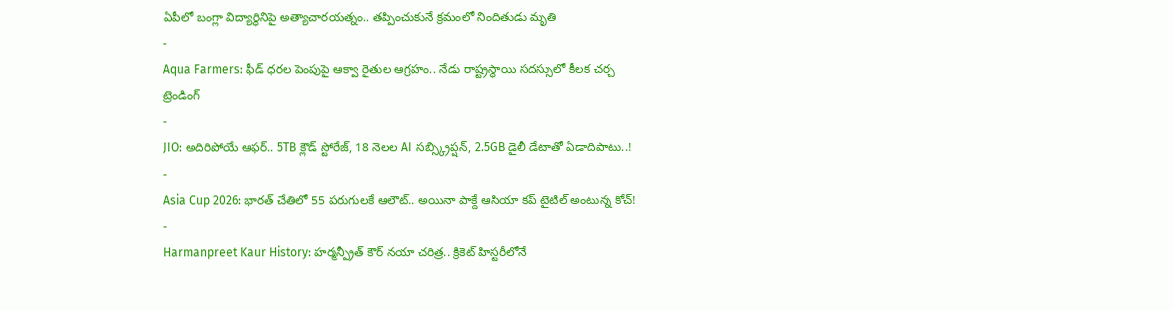ఏపీలో బంగ్లా విద్యార్థినిపై అత్యాచారయత్నం.. తప్పించుకునే క్రమంలో నిందితుడు మృతి
-
Aqua Farmers: ఫీడ్ ధరల పెంపుపై ఆక్వా రైతుల ఆగ్రహం.. నేడు రాష్ట్రస్థాయి సదస్సులో కీలక చర్చ
ట్రెండింగ్
-
JIO: అదిరిపోయే ఆఫర్.. 5TB క్లౌడ్ స్టోరేజ్, 18 నెలల AI సబ్స్క్రిప్షన్, 2.5GB డైలీ డేటాతో ఏడాదిపాటు..!
-
Asia Cup 2026: భారత్ చేతిలో 55 పరుగులకే ఆలౌట్.. అయినా పాక్దే ఆసియా కప్ టైటిల్ అంటున్న కోచ్!
-
Harmanpreet Kaur History: హర్మన్ప్రీత్ కౌర్ నయా చరిత్ర.. క్రికెట్ హిస్టరీలోనే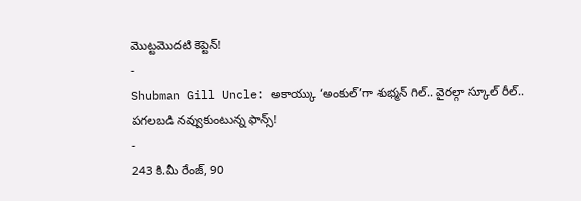మొట్టమొదటి కెప్టెన్!
-
Shubman Gill Uncle: అకాయ్కు ‘అంకుల్’గా శుభ్మన్ గిల్.. వైరల్గా స్కూల్ రీల్.. పగలబడి నవ్వుకుంటున్న ఫాన్స్!
-
243 కి.మీ రేంజ్, 90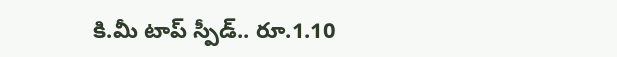కి.మీ టాప్ స్పీడ్.. రూ.1.10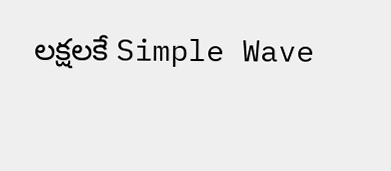లక్షలకే Simple Wave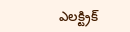ఎలక్ట్రిక్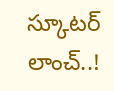స్కూటర్ లాంచ్..!